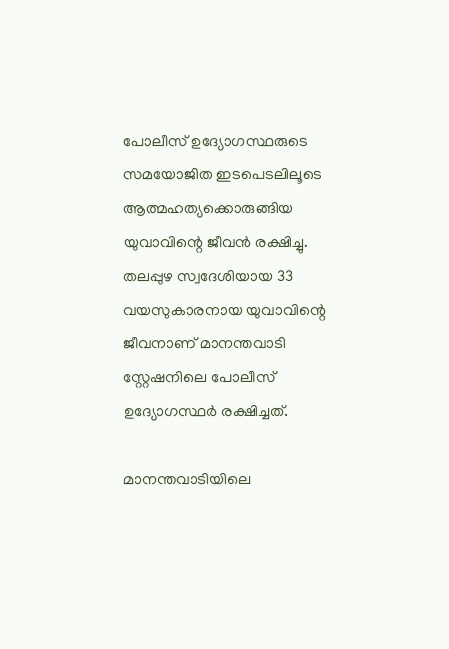പോലീസ് ഉദ്യോഗസ്ഥരുടെ സമയോജിത ഇടപെടലിലൂടെ ആത്മഹത്യക്കൊരുങ്ങിയ യുവാവിന്റെ ജീവന്‍ രക്ഷിച്ചു. തലപ്പുഴ സ്വദേശിയായ 33 വയസുകാരനായ യുവാവിന്റെ ജീവനാണ് മാനന്തവാടി സ്റ്റേഷനിലെ പോലീസ് ഉദ്യോഗസ്ഥര്‍ രക്ഷിച്ചത്.

മാനന്തവാടിയിലെ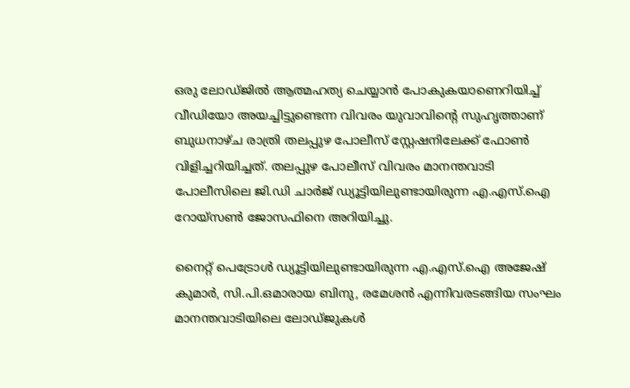ഒരു ലോഡ്ജില്‍ ആത്മഹത്യ ചെയ്യാന്‍ പോകുകയാണെറിയിച്ച് വീഡിയോ അയച്ചിട്ടുണ്ടെന്ന വിവരം യുവാവിന്റെ സുഹൃത്താണ് ബുധനാഴ്ച രാത്രി തലപ്പുഴ പോലീസ് സ്റ്റേഷനിലേക്ക് ഫോണ്‍ വിളിച്ചറിയിച്ചത്. തലപ്പുഴ പോലീസ് വിവരം മാനന്തവാടി പോലീസിലെ ജി.ഡി ചാര്‍ജ് ഡ്യൂട്ടിയിലുണ്ടായിരുന്ന എ.എസ്.ഐ റോയ്സണ്‍ ജോസഫിനെ അറിയിച്ചു.

നൈറ്റ് പെട്രോള്‍ ഡ്യൂട്ടിയിലുണ്ടായിരുന്ന എ.എസ്.ഐ അജേഷ് കുമാര്‍, സി.പി.ഒമാരായ ബിനു, രമേശന്‍ എന്നിവരടങ്ങിയ സംഘം മാനന്തവാടിയിലെ ലോഡ്ജുകള്‍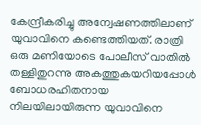കേന്ദ്രീകരിച്ചു അന്വേഷണത്തിലാണ് യുവാവിനെ കണ്ടെത്തിയത്. രാത്രി ഒരു മണിയോടെ പോലീസ് വാതില്‍ തള്ളിതുറന്നു അകത്തുകയറിയപ്പോള്‍  ബോധരഹിതനായ നിലയിലായിരുന്ന യുവാവിനെ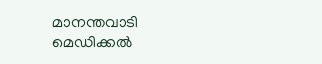മാനന്തവാടി മെഡിക്കല്‍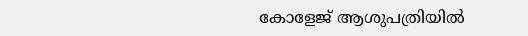കോളേജ് ആശുപത്രിയില്‍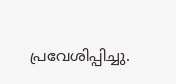പ്രവേശിപ്പിച്ചു.